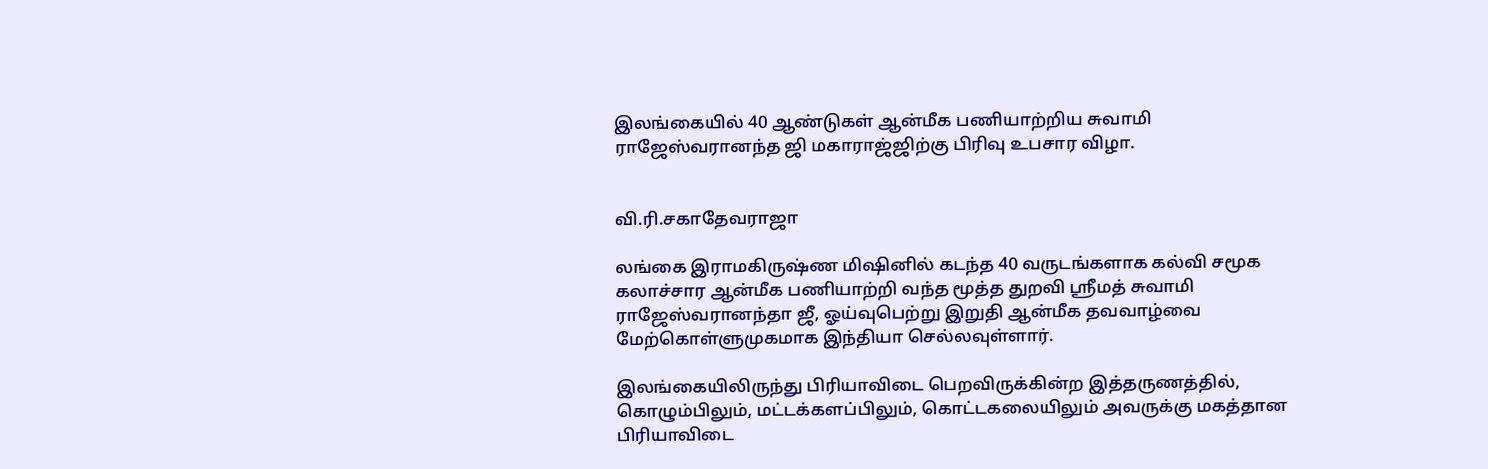இலங்கையில் 40 ஆண்டுகள் ஆன்மீக பணியாற்றிய சுவாமி ராஜேஸ்வரானந்த ஜி மகாராஜ்ஜிற்கு பிரிவு உபசார விழா.


வி.ரி.சகாதேவராஜா

லங்கை இராமகிருஷ்ண மிஷினில் கடந்த 40 வருடங்களாக கல்வி சமூக கலாச்சார ஆன்மீக பணியாற்றி வந்த மூத்த துறவி ஸ்ரீமத் சுவாமி ராஜேஸ்வரானந்தா ஜீ, ஓய்வுபெற்று இறுதி ஆன்மீக தவவாழ்வை மேற்கொள்ளுமுகமாக இந்தியா செல்லவுள்ளார்.

இலங்கையிலிருந்து பிரியாவிடை பெறவிருக்கின்ற இத்தருணத்தில், கொழும்பிலும், மட்டக்களப்பிலும், கொட்டகலையிலும் அவருக்கு மகத்தான பிரியாவிடை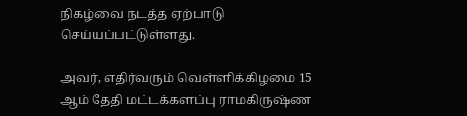நிகழ்வை நடத்த ஏற்பாடு செய்யப்பட்டுள்ளது.

அவர், எதிர்வரும் வெள்ளிக்கிழமை 15 ஆம் தேதி மட்டக்களப்பு ராமகிருஷ்ண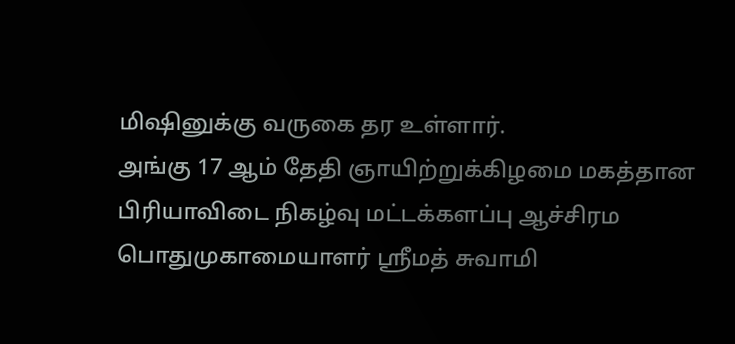மிஷினுக்கு வருகை தர உள்ளார்.
அங்கு 17 ஆம் தேதி ஞாயிற்றுக்கிழமை மகத்தான பிரியாவிடை நிகழ்வு மட்டக்களப்பு ஆச்சிரம பொதுமுகாமையாளர் ஸ்ரீமத் சுவாமி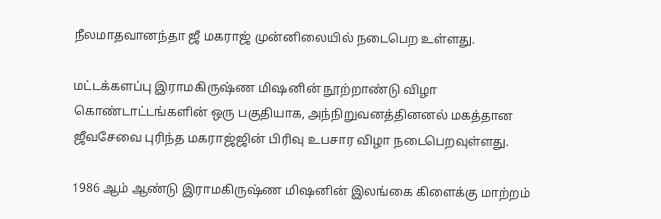நீலமாதவானந்தா ஜீ மகராஜ் முன்னிலையில் நடைபெற உள்ளது.

மட்டக்களப்பு இராமகிருஷ்ண மிஷனின் நூற்றாண்டு விழா கொண்டாட்டங்களின் ஒரு பகுதியாக, அந்நிறுவனத்தினனல் மகத்தான ஜீவசேவை புரிந்த மகராஜ்ஜின் பிரிவு உபசார விழா நடைபெறவுள்ளது.

1986 ஆம் ஆண்டு இராமகிருஷ்ண மிஷனின் இலங்கை கிளைக்கு மாற்றம்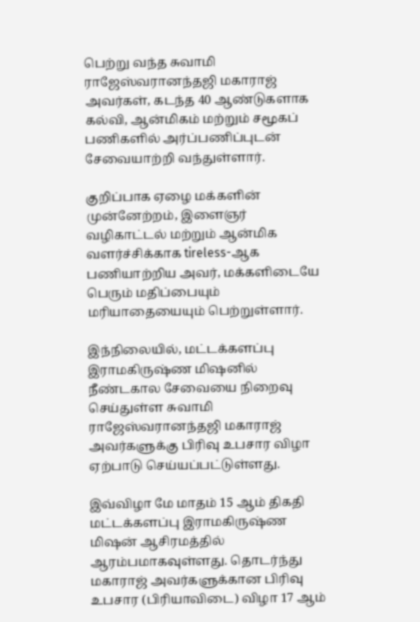பெற்று வந்த சுவாமி ராஜேஸ்வரானந்தஜி மகாராஜ் அவர்கள், கடந்த 40 ஆண்டுகளாக கல்வி, ஆன்மிகம் மற்றும் சமூகப் பணிகளில் அர்ப்பணிப்புடன் சேவையாற்றி வந்துள்ளார்.

குறிப்பாக ஏழை மக்களின் முன்னேற்றம், இளைஞர் வழிகாட்டல் மற்றும் ஆன்மிக வளர்ச்சிக்காக tireless-ஆக பணியாற்றிய அவர், மக்களிடையே பெரும் மதிப்பையும் மரியாதையையும் பெற்றுள்ளார்.

இந்நிலையில், மட்டக்களப்பு இராமகிருஷ்ண மிஷனில் நீண்டகால சேவையை நிறைவு செய்துள்ள சுவாமி ராஜேஸ்வரானந்தஜி மகாராஜ் அவர்களுக்கு பிரிவு உபசார விழா ஏற்பாடு செய்யப்பட்டுள்ளது.

இவ்விழா மே மாதம் 15 ஆம் திகதி மட்டக்களப்பு இராமகிருஷ்ண மிஷன் ஆசிரமத்தில் ஆரம்பமாகவுள்ளது. தொடர்ந்து மகாராஜ் அவர்களுக்கான பிரிவு உபசார (பிரியாவிடை) விழா 17 ஆம்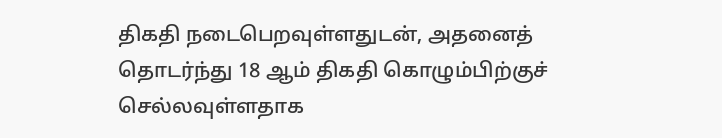திகதி நடைபெறவுள்ளதுடன், அதனைத் தொடர்ந்து 18 ஆம் திகதி கொழும்பிற்குச் செல்லவுள்ளதாக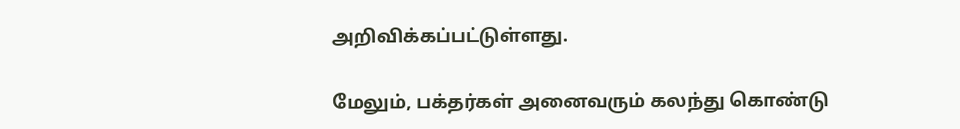அறிவிக்கப்பட்டுள்ளது.

மேலும், பக்தர்கள் அனைவரும் கலந்து கொண்டு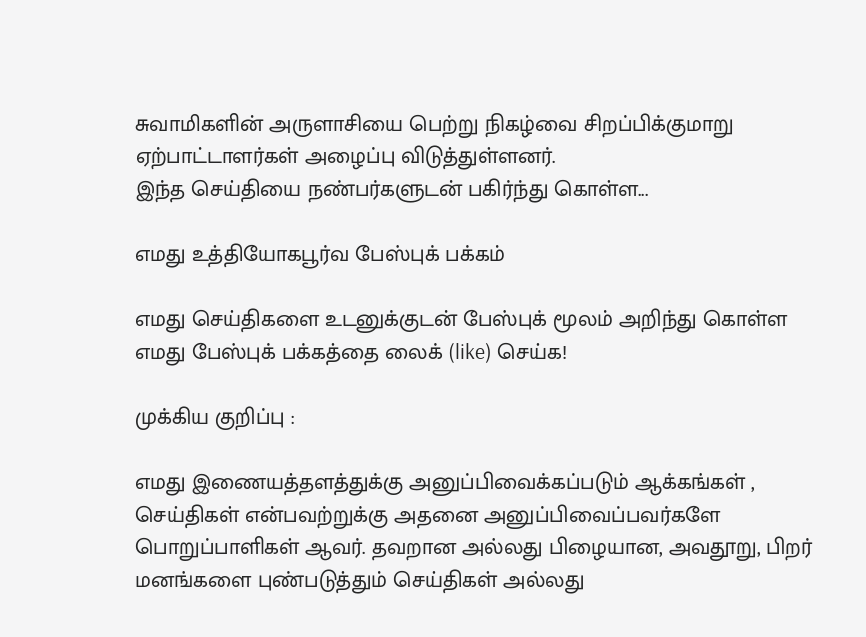சுவாமிகளின் அருளாசியை பெற்று நிகழ்வை சிறப்பிக்குமாறு ஏற்பாட்டாளர்கள் அழைப்பு விடுத்துள்ளனர்.
இந்த செய்தியை நண்பர்களுடன் பகிர்ந்து கொள்ள...

எமது உத்தியோகபூர்வ பேஸ்புக் பக்கம்

எமது செய்திகளை உடனுக்குடன் பேஸ்புக் மூலம் அறிந்து கொள்ள எமது பேஸ்புக் பக்கத்தை லைக் (like) செய்க!

முக்கிய குறிப்பு :

எமது இணையத்தளத்துக்கு அனுப்பிவைக்கப்படும் ஆக்கங்கள் , செய்திகள் என்பவற்றுக்கு அதனை அனுப்பிவைப்பவர்களே பொறுப்பாளிகள் ஆவர். தவறான அல்லது பிழையான, அவதூறு, பிறர் மனங்களை புண்படுத்தும் செய்திகள் அல்லது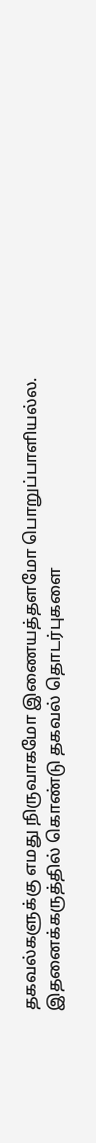தகவல்களுக்கு எமது நிருவாகமோ இணையத்தளமோ பொறுப்பாளியல்ல. இதனைக்கருத்தில் கொண்டு தகவல் தொடர்புகளை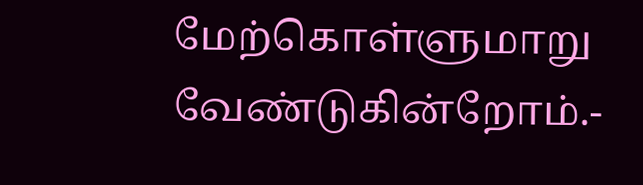மேற்கொள்ளுமாறு வேண்டுகின்றோம்.-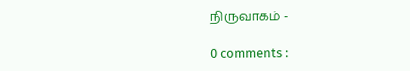நிருவாகம் -

0 comments :